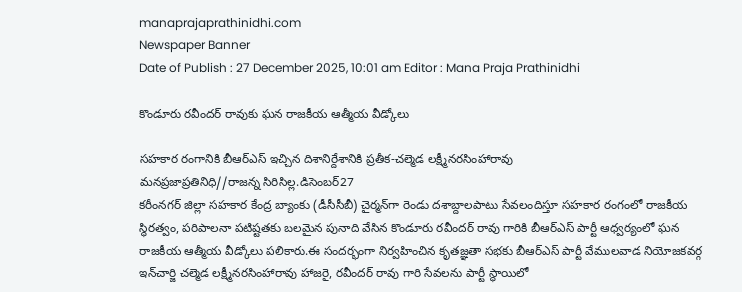manaprajaprathinidhi.com
Newspaper Banner
Date of Publish : 27 December 2025, 10:01 am Editor : Mana Praja Prathinidhi

కొండూరు రవీందర్ రావుకు ఘన రాజకీయ ఆత్మీయ వీడ్కోలు

సహకార రంగానికి బీఆర్ఎస్ ఇచ్చిన దిశానిర్దేశానికి ప్రతీక-చల్మెడ లక్ష్మీనరసింహారావు
మనప్రజాప్రతినిధి//రాజన్న సిరిసిల్ల.డిసెంబర్27
కరీంనగర్ జిల్లా సహకార కేంద్ర బ్యాంకు (డీసీసీబీ) చైర్మన్‌గా రెండు దశాబ్దాలపాటు సేవలందిస్తూ సహకార రంగంలో రాజకీయ స్థిరత్వం, పరిపాలనా పటిష్టతకు బలమైన పునాది వేసిన కొండూరు రవీందర్ రావు గారికి బీఆర్ఎస్ పార్టీ ఆధ్వర్యంలో ఘన రాజకీయ ఆత్మీయ వీడ్కోలు పలికారు.ఈ సందర్భంగా నిర్వహించిన కృతజ్ఞతా సభకు బీఆర్ఎస్ పార్టీ వేములవాడ నియోజకవర్గ ఇన్‌చార్జి చల్మెడ లక్ష్మీనరసింహారావు హాజరై, రవీందర్ రావు గారి సేవలను పార్టీ స్థాయిలో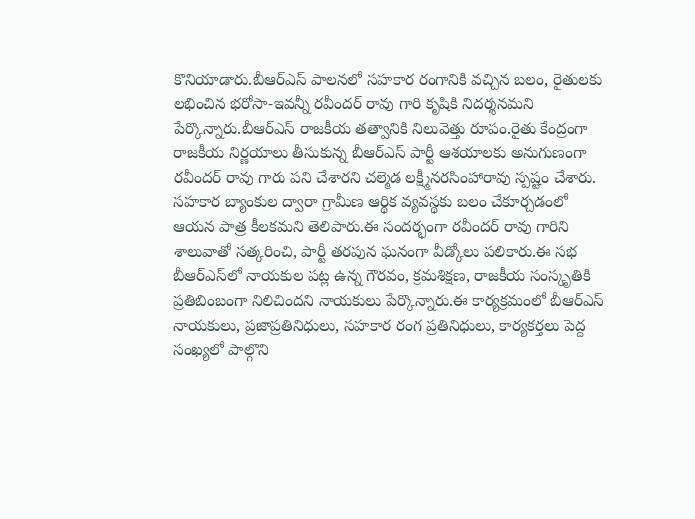కొనియాడారు.బీఆర్ఎస్ పాలనలో సహకార రంగానికి వచ్చిన బలం, రైతులకు లభించిన భరోసా-ఇవన్నీ రవీందర్ రావు గారి కృషికి నిదర్శనమని పేర్కొన్నారు.బీఆర్ఎస్ రాజకీయ తత్వానికి నిలువెత్తు రూపం.రైతు కేంద్రంగా రాజకీయ నిర్ణయాలు తీసుకున్న బీఆర్ఎస్ పార్టీ ఆశయాలకు అనుగుణంగా రవీందర్ రావు గారు పని చేశారని చల్మెడ లక్ష్మీనరసింహారావు స్పష్టం చేశారు.
సహకార బ్యాంకుల ద్వారా గ్రామీణ ఆర్థిక వ్యవస్థకు బలం చేకూర్చడంలో ఆయన పాత్ర కీలకమని తెలిపారు.ఈ సందర్భంగా రవీందర్ రావు గారిని శాలువాతో సత్కరించి, పార్టీ తరపున ఘనంగా వీడ్కోలు పలికారు.ఈ సభ బీఆర్ఎస్‌లో నాయకుల పట్ల ఉన్న గౌరవం, క్రమశిక్షణ, రాజకీయ సంస్కృతికి ప్రతిబింబంగా నిలిచిందని నాయకులు పేర్కొన్నారు.ఈ కార్యక్రమంలో బీఆర్ఎస్ నాయకులు, ప్రజాప్రతినిధులు, సహకార రంగ ప్రతినిధులు, కార్యకర్తలు పెద్ద సంఖ్యలో పాల్గొని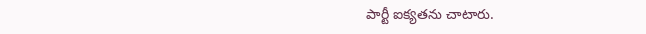పార్టీ ఐక్యతను చాటారు.